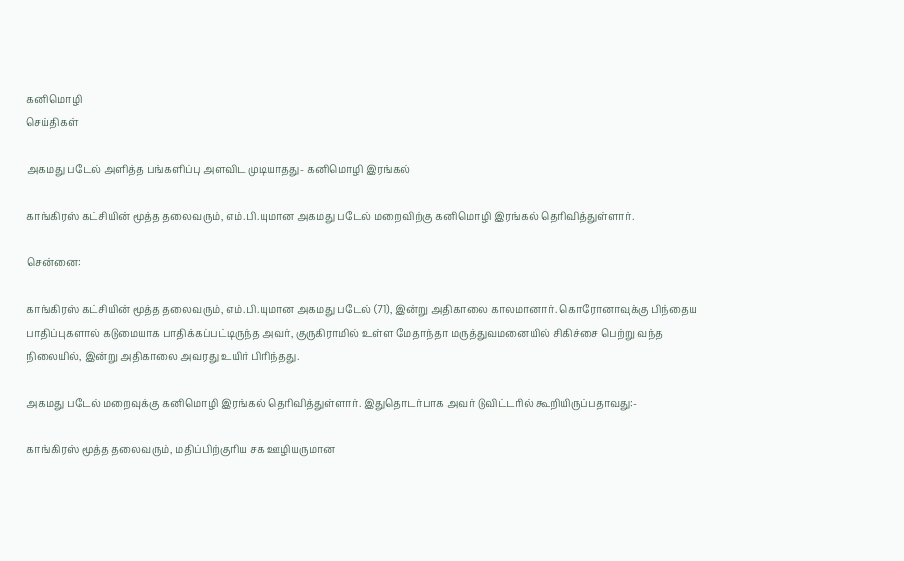கனிமொழி
செய்திகள்

அகமது படேல் அளித்த பங்களிப்பு அளவிட முடியாதது- கனிமொழி இரங்கல்

காங்கிரஸ் கட்சியின் மூத்த தலைவரும், எம்.பி.யுமான அகமது படேல் மறைவிற்கு கனிமொழி இரங்கல் தெரிவித்துள்ளார்.

சென்னை:

காங்கிரஸ் கட்சியின் மூத்த தலைவரும், எம்.பி.யுமான அகமது படேல் (71), இன்று அதிகாலை காலமானார். கொரோனாவுக்கு பிந்தைய பாதிப்புகளால் கடுமையாக பாதிக்கப்பட்டிருந்த அவர், குருகிராமில் உள்ள மேதாந்தா மருத்துவமனையில் சிகிச்சை பெற்று வந்த நிலையில், இன்று அதிகாலை அவரது உயிர் பிரிந்தது.

அகமது படேல் மறைவுக்கு கனிமொழி இரங்கல் தெரிவித்துள்ளார். இதுதொடர்பாக அவர் டுவிட்டரில் கூறியிருப்பதாவது:-

காங்கிரஸ் மூத்த தலைவரும், மதிப்பிற்குரிய சக ஊழியருமான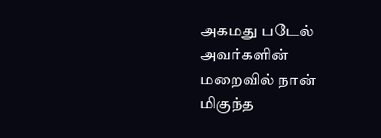அகமது படேல் அவர்களின் மறைவில் நான் மிகுந்த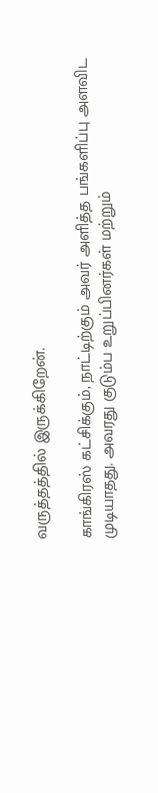வருத்தத்தில் இருக்கிறேன்.

காங்கிரஸ் கட்சிக்கும், நாட்டிற்கும் அவர் அளித்த பங்களிப்பு அளவிட முடியாதது. அவரது குடும்ப உறுப்பினர்கள் மற்றும்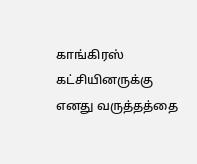காங்கிரஸ் கட்சியினருக்கு எனது வருத்தத்தை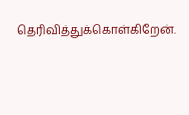தெரிவித்துக்கொள்கிறேன்.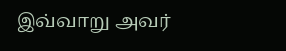இவ்வாறு அவர்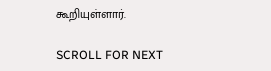கூறியுள்ளார்.

SCROLL FOR NEXT